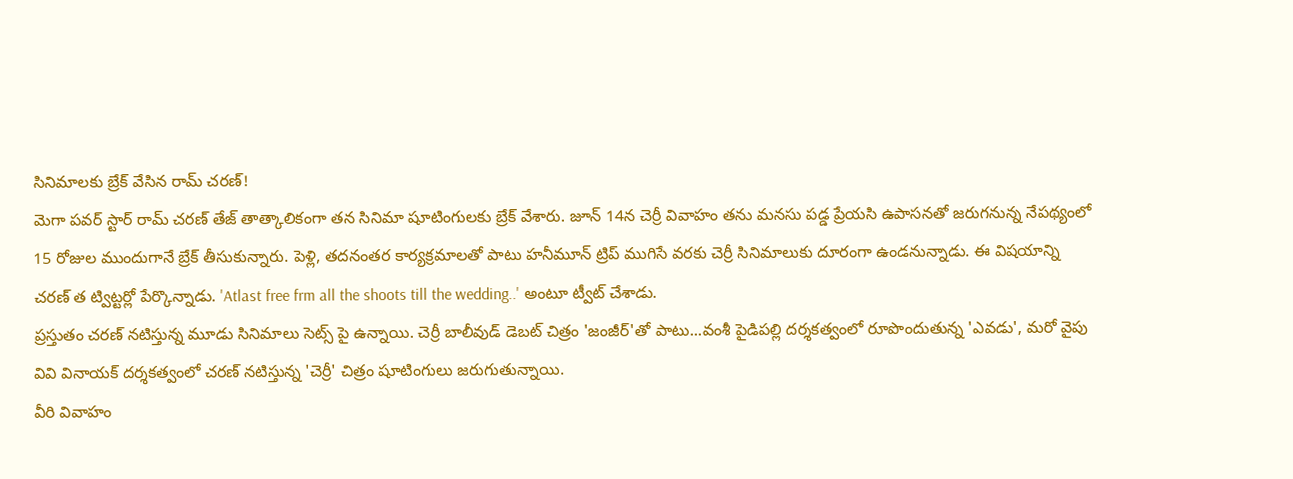సినిమాలకు బ్రేక్ వేసిన రామ్ చరణ్!
మెగా పవర్ స్టార్ రామ్ చరణ్ తేజ్ తాత్కాలికంగా తన సినిమా షూటింగులకు బ్రేక్ వేశారు. జూన్ 14న చెర్రీ వివాహం తను మనసు పడ్డ ప్రేయసి ఉపాసనతో జరుగనున్న నేపథ్యంలో 15 రోజుల ముందుగానే బ్రేక్ తీసుకున్నారు. పెళ్లి, తదనంతర కార్యక్రమాలతో పాటు హనీమూన్ ట్రిప్ ముగిసే వరకు చెర్రీ సినిమాలుకు దూరంగా ఉండనున్నాడు. ఈ విషయాన్ని చరణ్ త ట్విట్టర్లో పేర్కొన్నాడు. 'Atlast free frm all the shoots till the wedding..' అంటూ ట్వీట్ చేశాడు.
ప్రస్తుతం చరణ్ నటిస్తున్న మూడు సినిమాలు సెట్స్ పై ఉన్నాయి. చెర్రీ బాలీవుడ్ డెబట్ చిత్రం 'జంజీర్'తో పాటు...వంశీ పైడిపల్లి దర్శకత్వంలో రూపొందుతున్న 'ఎవడు', మరో వైపు వివి వినాయక్ దర్శకత్వంలో చరణ్ నటిస్తున్న 'చెర్రీ' చిత్రం షూటింగులు జరుగుతున్నాయి.
వీరి వివాహం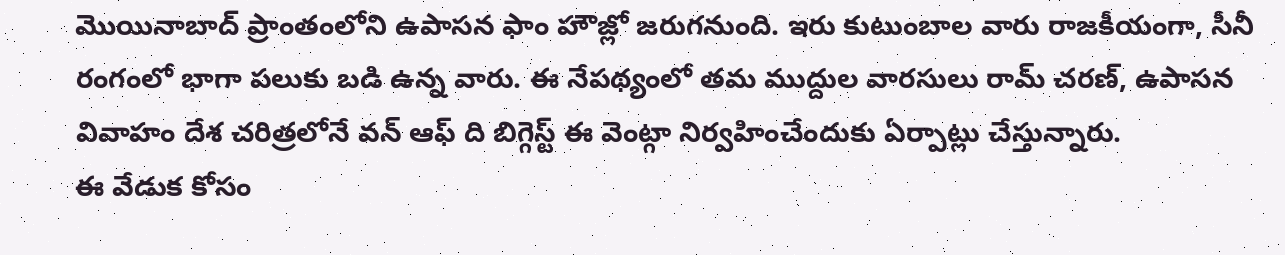మొయినాబాద్ ప్రాంతంలోని ఉపాసన ఫాం హౌజ్లో జరుగనుంది. ఇరు కుటుంబాల వారు రాజకీయంగా, సీనీ రంగంలో భాగా పలుకు బడి ఉన్న వారు. ఈ నేపథ్యంలో తమ ముద్దుల వారసులు రామ్ చరణ్, ఉపాసన వివాహం దేశ చరిత్రలోనే వన్ ఆఫ్ ది బిగ్గెస్ట్ ఈ వెంట్గా నిర్వహించేందుకు ఏర్పాట్లు చేస్తున్నారు.
ఈ వేడుక కోసం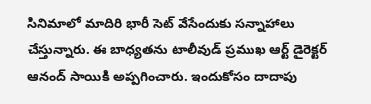సినిమాలో మాదిరి భారీ సెట్ వేసేందుకు సన్నాహాలు చేస్తున్నారు. ఈ బాధ్యతను టాలీవుడ్ ప్రముఖ ఆర్ట్ డైరెక్టర్ ఆనంద్ సాయికి అప్పగించారు. ఇందుకోసం దాదాపు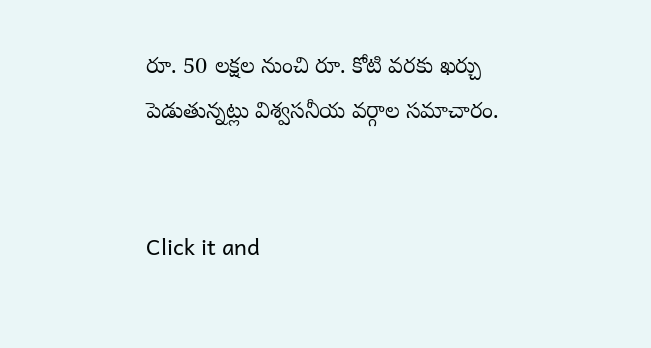రూ. 50 లక్షల నుంచి రూ. కోటి వరకు ఖర్చు పెడుతున్నట్లు విశ్వసనీయ వర్గాల సమాచారం.


Click it and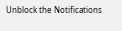Unblock the Notifications